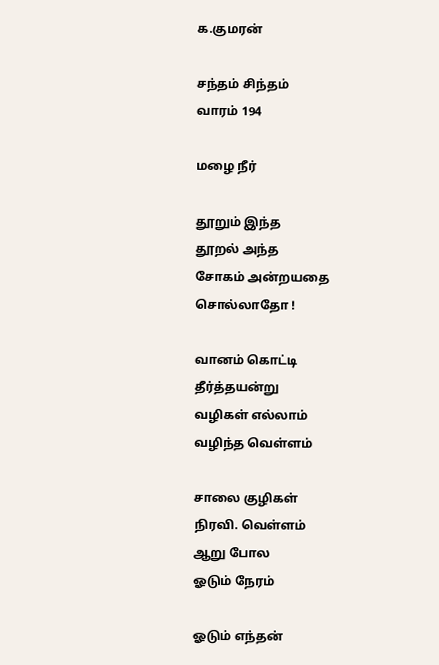க.குமரன்

சந்தம் சிந்தம்
வாரம் 194

மழை நீர்

தூறும் இந்த
தூறல் அந்த
சோகம் அன்றயதை
சொல்லாதோ !

வானம் கொட்டி
தீர்த்தயன்று
வழிகள் எல்லாம்
வழிந்த வெள்ளம்

சாலை குழிகள்
நிரவி. வெள்ளம்
ஆறு போல
ஓடும் நேரம்

ஓடும் எந்தன்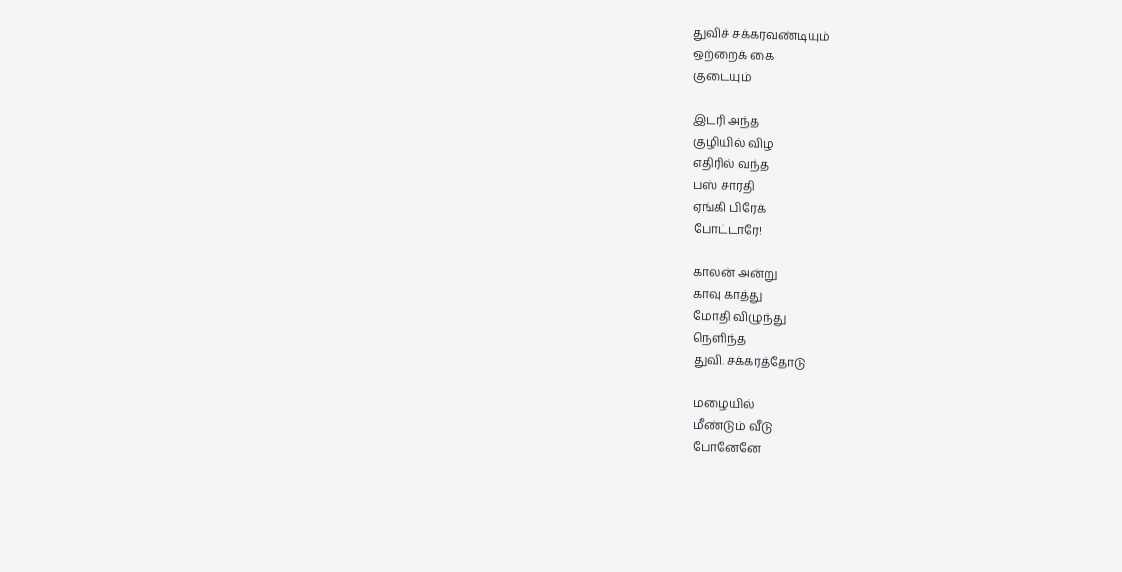துவிச் சக்கரவண்டியும்
ஒற்றைக் கை
குடையும்

இடரி அந்த
குழியில் விழ
எதிரில் வந்த
பஸ் சாரதி
ஏங்கி பிரேக்
போட்டாரே!

காலன் அன்று
காவு காத்து
மோதி விழுந்து
நெளிந்த
துவி. சக்கரத்தோடு

மழையில்
மீண்டும் வீடு
போனேனே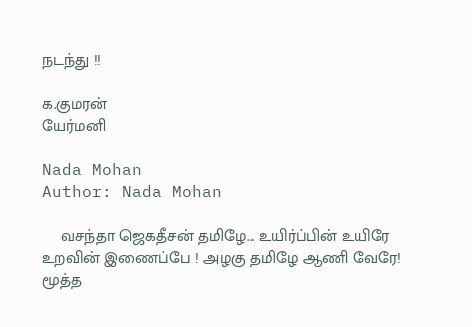நடந்து !!

க.குமரன்
யேர்மனி

Nada Mohan
Author: Nada Mohan

    வசந்தா ஜெகதீசன் தமிழே... உயிர்ப்பின் உயிரே உறவின் இணைப்பே ! அழகு தமிழே ஆணி வேரே! மூத்த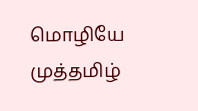மொழியே முத்தமிழ்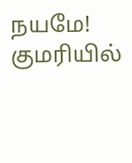நயமே! குமரியில்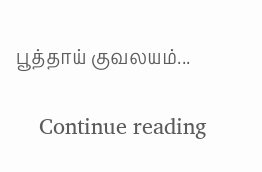பூத்தாய் குவலயம்...

    Continue reading